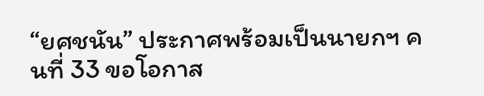“ยศชนัน” ประกาศพร้อมเป็นนายกฯ คนที่ 33 ขอโอกาส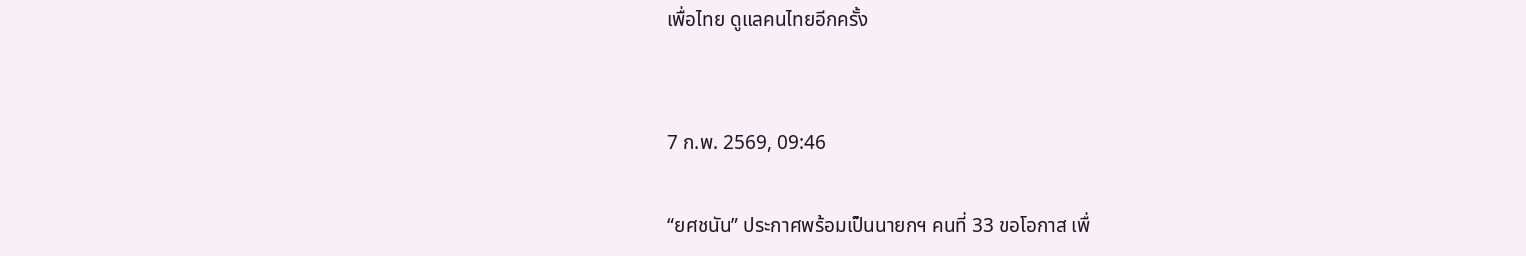เพื่อไทย ดูแลคนไทยอีกครั้ง


7 ก.พ. 2569, 09:46

“ยศชนัน” ประกาศพร้อมเป็นนายกฯ คนที่ 33 ขอโอกาส เพื่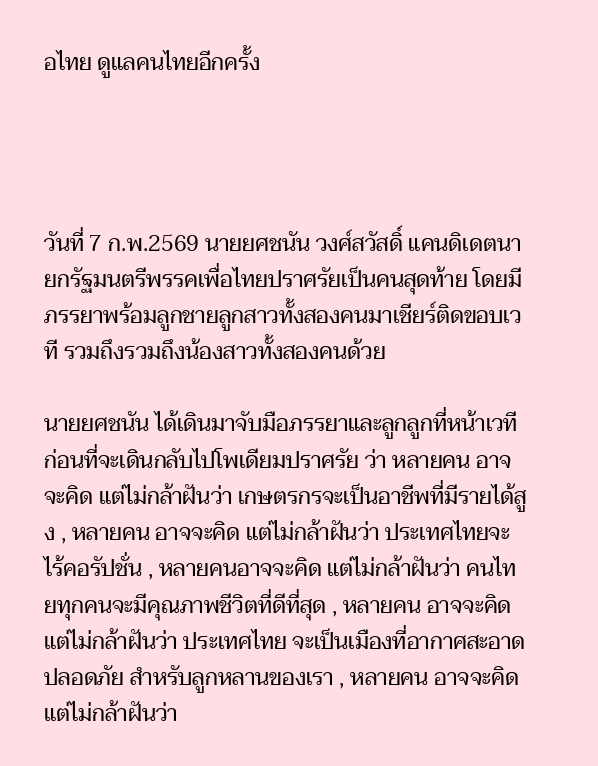อไทย ดูแลคนไทยอีกครั้ง




วันที่ 7 ก.พ.2569 นายยศชนัน วงศ์สวัสดิ์ แคนดิเดตนายกรัฐมนตรีพรรคเพื่อไทยปราศรัยเป็นคนสุดท้าย โดยมีภรรยาพร้อมลูกชายลูกสาวทั้งสองคนมาเชียร์ติดขอบเวที รวมถึงรวมถึงน้องสาวทั้งสองคนด้วย

นายยศชนัน ได้เดินมาจับมือภรรยาและลูกลูกที่หน้าเวที ก่อนที่จะเดินกลับไปโพเดียมปราศรัย ว่า หลายคน อาจจะคิด แต่ไม่กล้าฝันว่า เกษตรกรจะเป็นอาชีพที่มีรายได้สูง , หลายคน อาจจะคิด แต่ไม่กล้าฝันว่า ประเทศไทยจะไร้คอรัปชั่น , หลายคนอาจจะคิด แต่ไม่กล้าฝันว่า คนไทยทุกคนจะมีคุณภาพชีวิตที่ดีที่สุด , หลายคน อาจจะคิด แต่ไม่กล้าฝันว่า ประเทศไทย จะเป็นเมืองที่อากาศสะอาด ปลอดภัย สำหรับลูกหลานของเรา , หลายคน อาจจะคิด แต่ไม่กล้าฝันว่า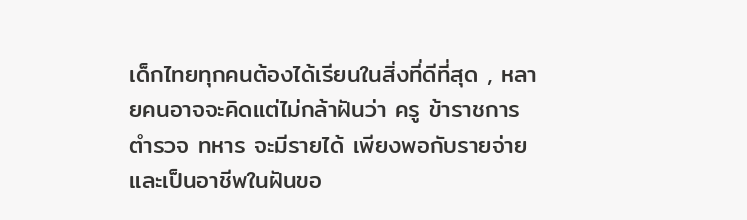เด็กไทยทุกคนต้องได้เรียนในสิ่งที่ดีที่สุด , หลายคนอาจจะคิดแต่ไม่กล้าฝันว่า ครู ข้าราชการ ตำรวจ ทหาร จะมีรายได้ เพียงพอกับรายจ่าย และเป็นอาชีพในฝันขอ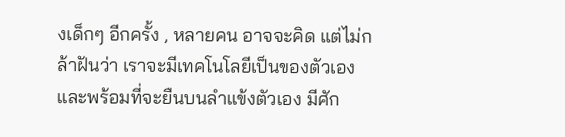งเด็กๆ อีกครั้ง , หลายคน อาจจะคิด แต่ไม่กล้าฝันว่า เราจะมีเทคโนโลยีเป็นของตัวเอง และพร้อมที่จะยืนบนลำแข้งตัวเอง มีศัก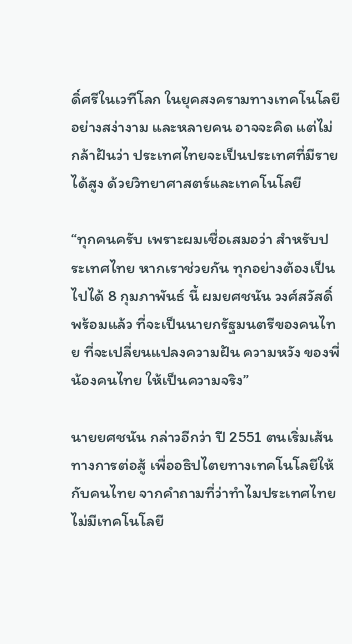ดิ์ศรีในเวทีโลก ในยุคสงครามทางเทคโนโลยี อย่างสง่างาม และหลายคน อาจจะคิด แต่ไม่กล้าฝันว่า ประเทศไทยจะเป็นประเทศที่มีรายได้สูง ด้วยวิทยาศาสตร์และเทคโนโลยี

“ทุกคนครับ เพราะผมเชื่อเสมอว่า สำหรับประเทศไทย หากเราช่วยกัน ทุกอย่างต้องเป็นไปได้ 8 กุมภาพันธ์ นี้ ผมยศชนัน วงศ์สวัสดิ์ พร้อมแล้ว ที่จะเป็นนายกรัฐมนตรีของคนไทย ที่จะเปลี่ยนแปลงความฝัน ความหวัง ของพี่น้องคนไทย ให้เป็นความจริง”

นายยศชนัน กล่าวอีกว่า ปี 2551 ตนเริ่มเส้นทางการต่อสู้ เพื่ออธิปไตยทางเทคโนโลยีให้กับคนไทย จากคำถามที่ว่าทำไมประเทศไทย ไม่มีเทคโนโลยี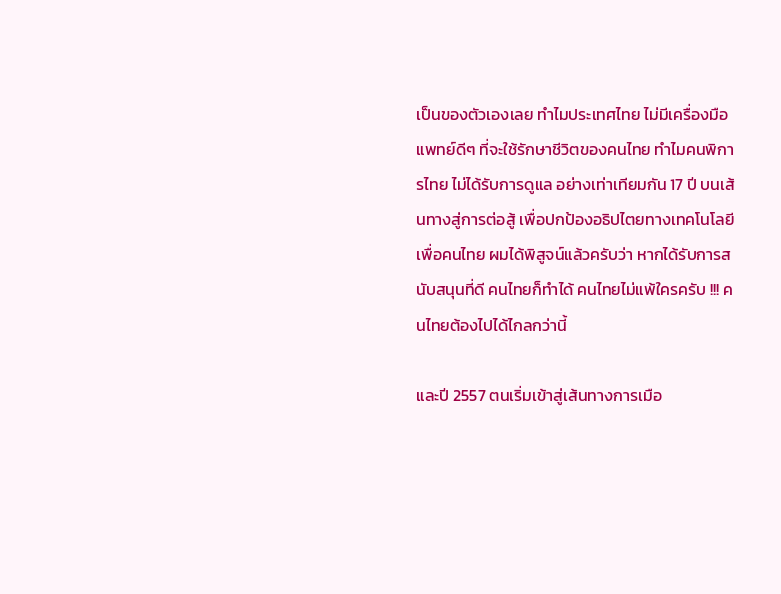เป็นของตัวเองเลย ทำไมประเทศไทย ไม่มีเครื่องมือแพทย์ดีๆ ที่จะใช้รักษาชีวิตของคนไทย ทำไมคนพิการไทย ไม่ได้รับการดูแล อย่างเท่าเทียมกัน 17 ปี บนเส้นทางสู่การต่อสู้ เพื่อปกป้องอธิปไตยทางเทคโนโลยี เพื่อคนไทย ผมได้พิสูจน์แล้วครับว่า หากได้รับการสนับสนุนที่ดี คนไทยก็ทำได้ คนไทยไม่แพ้ใครครับ !!! คนไทยต้องไปได้ไกลกว่านี้

และปี 2557 ตนเริ่มเข้าสู่เส้นทางการเมือ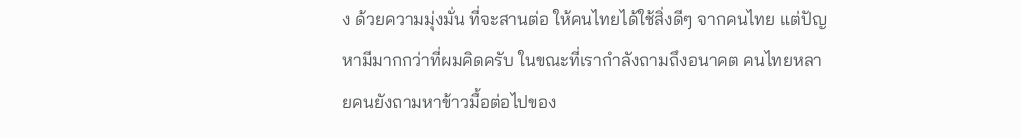ง ด้วยความมุ่งมั่น ที่จะสานต่อ ให้คนไทยได้ใช้สิ่งดีๆ จากคนไทย แต่ปัญหามีมากกว่าที่ผมคิดครับ ในขณะที่เรากำลังถามถึงอนาคต คนไทยหลายคนยังถามหาข้าวมื้อต่อไปของ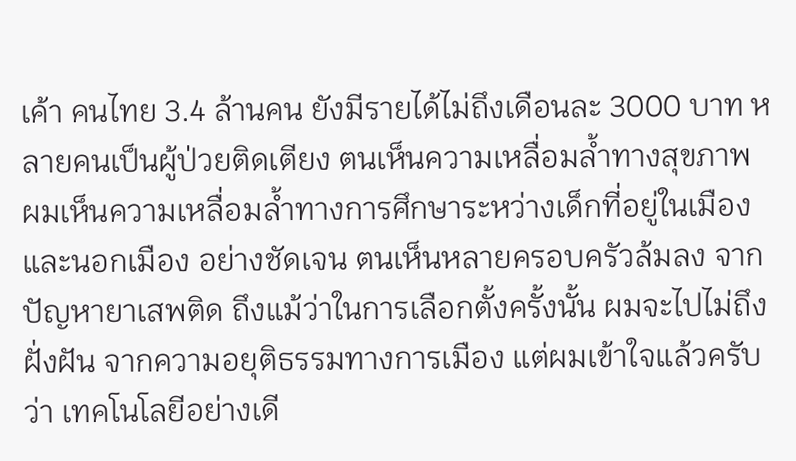เค้า คนไทย 3.4 ล้านคน ยังมีรายได้ไม่ถึงเดือนละ 3000 บาท หลายคนเป็นผู้ป่วยติดเตียง ตนเห็นความเหลื่อมล้ำทางสุขภาพ ผมเห็นความเหลื่อมล้ำทางการศึกษาระหว่างเด็กที่อยู่ในเมือง และนอกเมือง อย่างชัดเจน ตนเห็นหลายครอบครัวล้มลง จากปัญหายาเสพติด ถึงแม้ว่าในการเลือกตั้งครั้งนั้น ผมจะไปไม่ถึงฝั่งฝัน จากความอยุติธรรมทางการเมือง แต่ผมเข้าใจแล้วครับว่า เทคโนโลยีอย่างเดี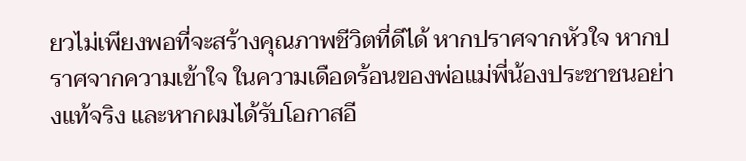ยวไม่เพียงพอที่จะสร้างคุณภาพชีวิตที่ดีได้ หากปราศจากหัวใจ หากปราศจากความเข้าใจ ในความเดือดร้อนของพ่อแม่พี่น้องประชาชนอย่างแท้จริง และหากผมได้รับโอกาสอี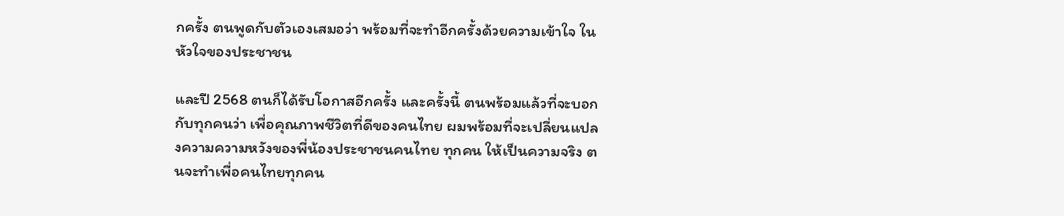กครั้ง ตนพูดกับตัวเองเสมอว่า พร้อมที่จะทำอีกครั้งด้วยความเข้าใจ ในหัวใจของประชาชน

และปี 2568 ตนก็ได้รับโอกาสอีกครั้ง และครั้งนี้ ตนพร้อมแล้วที่จะบอกกับทุกคนว่า เพื่อคุณภาพชีวิตที่ดีของคนไทย ผมพร้อมที่จะเปลี่ยนแปลงความความหวังของพี่น้องประชาชนคนไทย ทุกคน ให้เป็นความจริง ตนจะทำเพื่อคนไทยทุกคน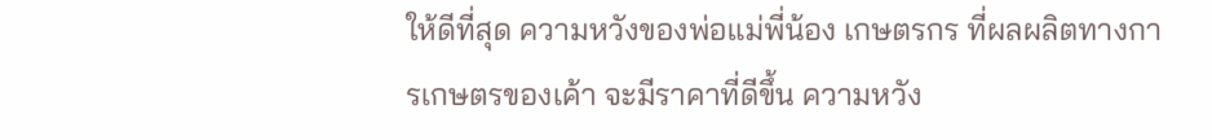ให้ดีที่สุด ความหวังของพ่อแม่พี่น้อง เกษตรกร ที่ผลผลิตทางการเกษตรของเค้า จะมีราคาที่ดีขึ้น ความหวัง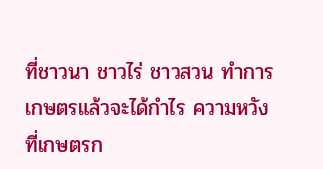ที่ชาวนา ชาวไร่ ชาวสวน ทำการเกษตรแล้วจะได้กำไร ความหวังที่เกษตรก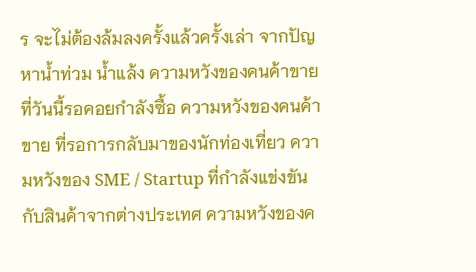ร จะไม่ต้องล้มลงครั้งแล้วครั้งเล่า จากปัญหาน้ำท่วม น้ำแล้ง ความหวังของคนค้าขาย ที่วันนี้รอคอยกำลังซื้อ ความหวังของคนค้าขาย ที่รอการกลับมาของนักท่องเที่ยว ความหวังของ SME / Startup ที่กำลังแข่งขันกับสินค้าจากต่างประเทศ ความหวังของค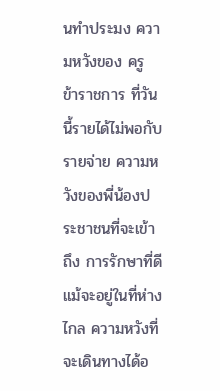นทำประมง ความหวังของ ครู ข้าราชการ ที่วันนี้รายได้ไม่พอกับรายจ่าย ความหวังของพี่น้องประชาชนที่จะเข้าถึง การรักษาที่ดี แม้จะอยู่ในที่ห่างไกล ความหวังที่จะเดินทางได้อ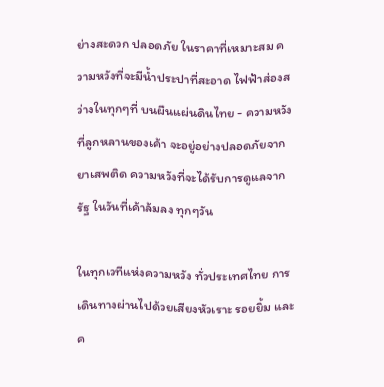ย่างสะดวก ปลอดภัย ในราคาที่เหมาะสม ความหวังที่จะมีน้ำประปาที่สะอาด ไฟฟ้าส่องสว่างในทุกๆที่ บนผืนแผ่นดินไทย - ความหวังที่ลูกหลานของเค้า จะอยู่อย่างปลอดภัยจากยาเสพติด ความหวังที่จะได้รับการดูแลจากรัฐ ในวันที่เค้าล้มลง ทุกๆวัน

ในทุกเวทีแห่งความหวัง ทั่วประเทศไทย การเดินทางผ่านไปด้วยเสียงหัวเราะ รอยยิ้ม และค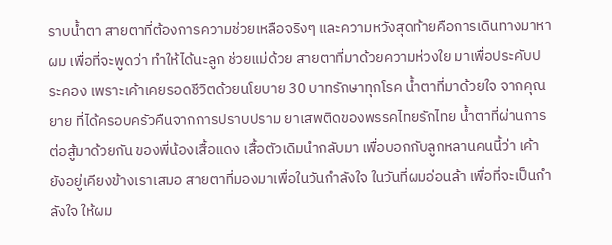ราบน้ำตา สายตาที่ต้องการความช่วยเหลือจริงๆ และความหวังสุดท้ายคือการเดินทางมาหาผม เพื่อที่จะพูดว่า ทำให้ได้นะลูก ช่วยแม่ด้วย สายตาที่มาด้วยความห่วงใย มาเพื่อประคับประคอง เพราะเค้าเคยรอดชีวิตด้วยนโยบาย 30 บาทรักษาทุกโรค น้ำตาที่มาด้วยใจ จากคุณยาย ที่ได้ครอบครัวคืนจากการปราบปราม ยาเสพติดของพรรคไทยรักไทย น้ำตาที่ผ่านการต่อสู้มาด้วยกัน ของพี่น้องเสื้อแดง เสื้อตัวเดิมนำกลับมา เพื่อบอกกับลูกหลานคนนี้ว่า เค้ายังอยู่เคียงข้างเราเสมอ สายตาที่มองมาเพื่อในวันกำลังใจ ในวันที่ผมอ่อนล้า เพื่อที่จะเป็นกำลังใจ ให้ผม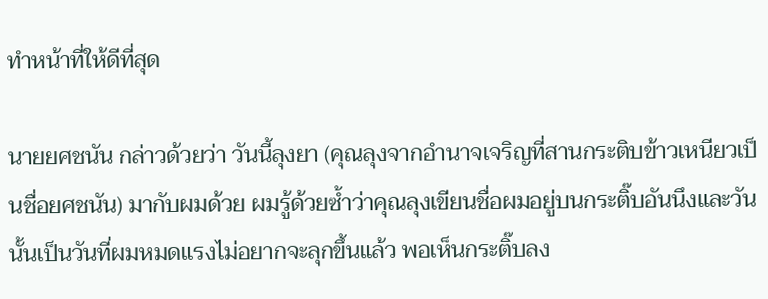ทำหน้าที่ให้ดีที่สุด

นายยศชนัน กล่าวด้วยว่า วันนี้ลุงยา (คุณลุงจากอำนาจเจริญที่สานกระติบข้าวเหนียวเป็นชื่อยศชนัน) มากับผมด้วย ผมรู้ด้วยซ้ำว่าคุณลุงเขียนชื่อผมอยู่บนกระติ๊บอันนึงและวันนั้นเป็นวันที่ผมหมดแรงไม่อยากจะลุกขึ้นแล้ว พอเห็นกระติ๊บลง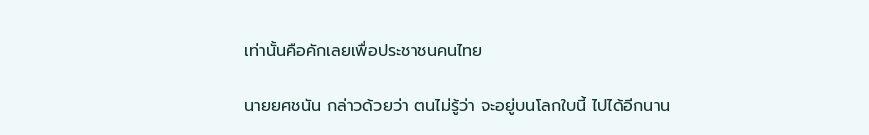เท่านั้นคือคักเลยเพื่อประชาชนคนไทย

นายยศชนัน กล่าวด้วยว่า ตนไม่รู้ว่า จะอยู่บนโลกใบนี้ ไปได้อีกนาน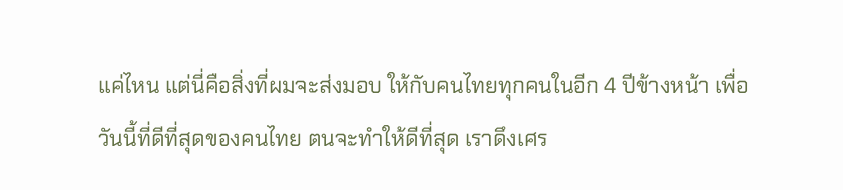แค่ไหน แต่นี่คือสิ่งที่ผมจะส่งมอบ ให้กับคนไทยทุกคนในอีก 4 ปีข้างหน้า เพื่อวันนี้ที่ดีที่สุดของคนไทย ตนจะทำให้ดีที่สุด เราดึงเศร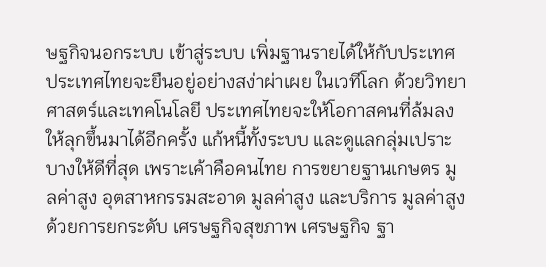ษฐกิจนอกระบบ เข้าสู่ระบบ เพิ่มฐานรายได้ให้กับประเทศ ประเทศไทยจะยืนอยู่อย่างสง่าผ่าเผย ในเวทีโลก ด้วยวิทยาศาสตร์และเทคโนโลยี ประเทศไทยจะให้โอกาสคนที่ล้มลง ให้ลุกขึ้นมาได้อีกครั้ง แก้หนี้ทั้งระบบ และดูแลกลุ่มเปราะบางให้ดีที่สุด เพราะเค้าคือคนไทย การขยายฐานเกษตร มูลค่าสูง อุตสาหกรรมสะอาด มูลค่าสูง และบริการ มูลค่าสูง ด้วยการยกระดับ เศรษฐกิจสุขภาพ เศรษฐกิจ ฐา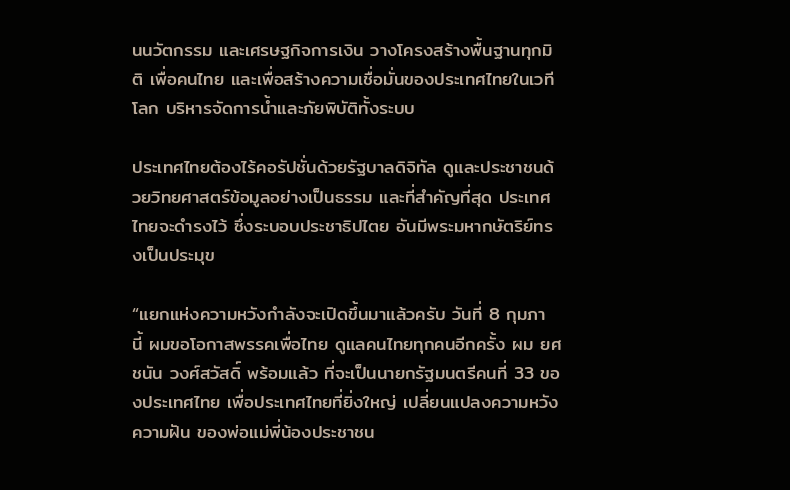นนวัตกรรม และเศรษฐกิจการเงิน วางโครงสร้างพื้นฐานทุกมิติ เพื่อคนไทย และเพื่อสร้างความเชื่อมั่นของประเทศไทยในเวทีโลก บริหารจัดการน้ำและภัยพิบัติทั้งระบบ

ประเทศไทยต้องไร้คอรัปชั่นด้วยรัฐบาลดิจิทัล ดูและประชาชนด้วยวิทยศาสตร์ข้อมูลอย่างเป็นธรรม และที่สำคัญที่สุด ประเทศไทยจะดำรงไว้ ซึ่งระบอบประชาธิปไตย อันมีพระมหากษัตริย์ทรงเป็นประมุข

“แยกแห่งความหวังกำลังจะเปิดขึ้นมาแล้วครับ วันที่ 8 กุมภา นี้ ผมขอโอกาสพรรคเพื่อไทย ดูแลคนไทยทุกคนอีกครั้ง ผม ยศชนัน วงศ์สวัสดิ์ พร้อมแล้ว ที่จะเป็นนายกรัฐมนตรีคนที่ 33 ของประเทศไทย เพื่อประเทศไทยที่ยิ่งใหญ่ เปลี่ยนแปลงความหวังความฝัน ของพ่อแม่พี่น้องประชาชน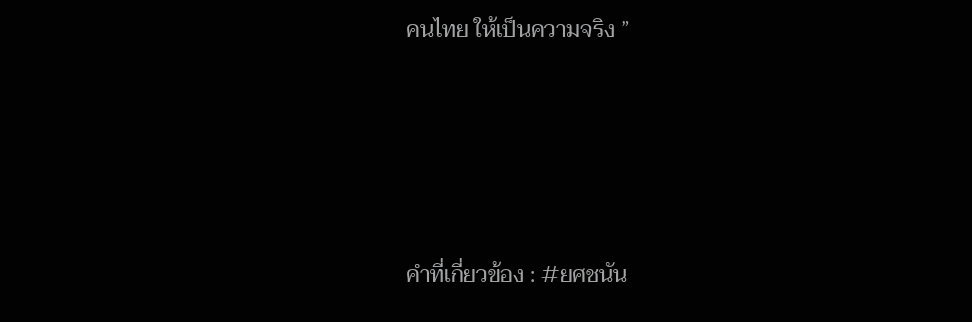คนไทย ให้เป็นความจริง ”






คำที่เกี่ยวข้อง : #ยศชนัน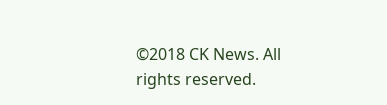©2018 CK News. All rights reserved.